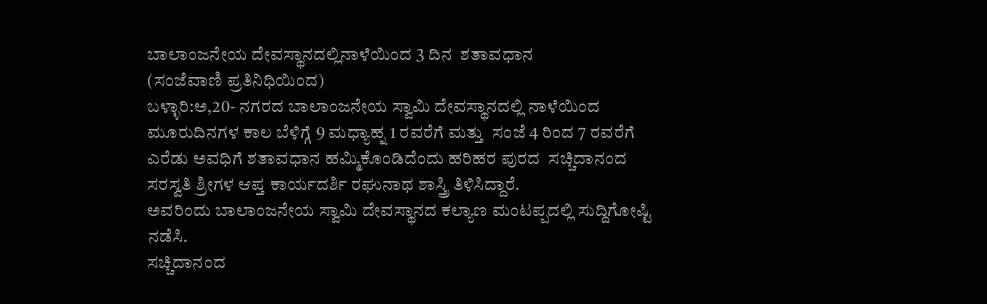ಬಾಲಾಂಜನೇಯ ದೇವಸ್ಥಾನದಲ್ಲಿನಾಳೆಯಿಂದ 3 ದಿನ  ಶತಾವಧಾನ
(ಸಂಜೆವಾಣಿ ಪ್ರತಿನಿಧಿಯಿಂದ)
ಬಳ್ಳಾರಿ:ಅ,20- ನಗರದ ಬಾಲಾಂಜನೇಯ ಸ್ವಾಮಿ ದೇವಸ್ಥಾನದಲ್ಲಿ ನಾಳೆಯಿಂದ ಮೂರುದಿನಗಳ ಕಾಲ‌ ಬೆಳಿಗ್ಗೆ 9 ಮಧ್ಯಾಹ್ನ 1 ರವರೆಗೆ ಮತ್ತು  ಸಂಜೆ 4 ರಿಂದ 7 ರವರೆಗೆ ಎರೆಡು ಅವಧಿಗೆ ಶತಾವಧಾನ ಹಮ್ಮಿಕೊಂಡಿದೆಂದು ಹರಿಹರ ಪುರದ  ಸಚ್ಚಿದಾನಂದ ಸರಸ್ವತಿ ಶ್ರೀಗಳ ಆಪ್ತ ಕಾರ್ಯದರ್ಶಿ ರಘುನಾಥ ಶಾಸ್ತ್ರಿ ತಿಳಿಸಿದ್ದಾರೆ.
ಅವರಿಂದು ಬಾಲಾಂಜನೇಯ ಸ್ವಾಮಿ ದೇವಸ್ಥಾನದ ಕಲ್ಯಾಣ ಮಂಟಪ್ಪದಲ್ಲಿ ಸುದ್ದಿಗೋಷ್ಟಿ ನಡೆಸಿ.
ಸಚ್ಚಿದಾನಂದ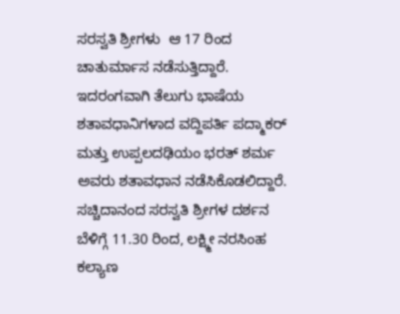ಸರಸ್ವತಿ ಶ್ರೀಗಳು  ಆ 17 ರಿಂದ ಚಾತುರ್ಮಾಸ ನಡೆಸುತ್ತಿದ್ದಾರೆ. ಇದರಂಗವಾಗಿ ತೆಲುಗು ಭಾಷೆಯ ಶತಾವಧಾನಿಗಳಾದ ವದ್ದಿಪರ್ತಿ ಪದ್ಮಾಕರ್ ಮತ್ತು ಉಪ್ಪಲದಢಿಯಂ ಭರತ್ ಶರ್ಮ ಅವರು ಶತಾವಧಾನ ನಡೆಸಿಕೊಡಲಿದ್ದಾರೆ.
ಸಚ್ಚಿದಾನಂದ ಸರಸ್ವತಿ ಶ್ರೀಗಳ ದರ್ಶನ ಬೆಳಿಗ್ಗೆ 11.30 ರಿಂದ, ಲಕ್ಷ್ಮೀ ನರಸಿಂಹ ಕಲ್ಯಾಣ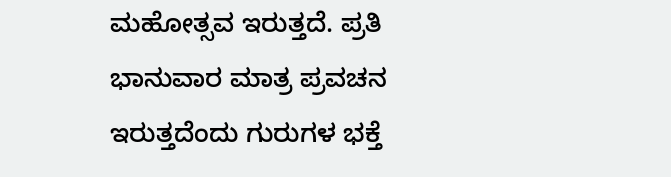ಮಹೋತ್ಸವ ಇರುತ್ತದೆ. ಪ್ರತಿ ಭಾನುವಾರ ಮಾತ್ರ ಪ್ರವಚನ ಇರುತ್ತದೆಂದು ಗುರುಗಳ ಭಕ್ತೆ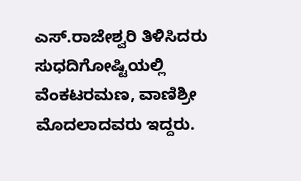ಎಸ್.ರಾಜೇಶ್ವರಿ ತಿಳಿಸಿದರು
ಸುಧದಿಗೋಷ್ಟಿಯಲ್ಲಿ ವೆಂಕಟರಮಣ, ವಾಣಿಶ್ರೀ ಮೊದಲಾದವರು ಇದ್ದರು.